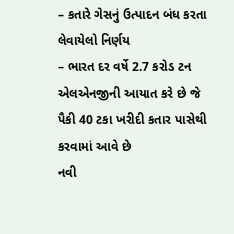– કતારે ગેસનું ઉત્પાદન બંધ કરતા લેવાયેલો નિર્ણય
– ભારત દર વર્ષે 2.7 કરોડ ટન એલએનજીની આયાત કરે છે જે પૈકી 40 ટકા ખરીદી કતાર પાસેથી કરવામાં આવે છે
નવી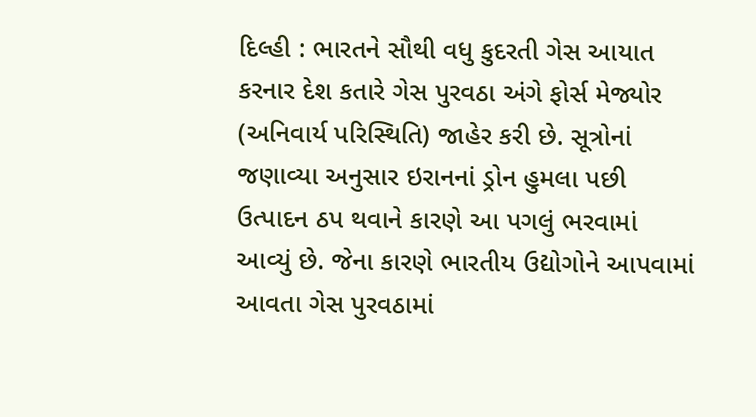દિલ્હી : ભારતને સૌથી વધુ કુદરતી ગેસ આયાત કરનાર દેશ કતારે ગેસ પુરવઠા અંગે ફોર્સ મેજ્યોર (અનિવાર્ય પરિસ્થિતિ) જાહેર કરી છે. સૂત્રોનાં જણાવ્યા અનુસાર ઇરાનનાં ડ્રોન હુમલા પછી ઉત્પાદન ઠપ થવાને કારણે આ પગલું ભરવામાં આવ્યું છે. જેના કારણે ભારતીય ઉદ્યોગોને આપવામાં આવતા ગેસ પુરવઠામાં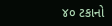૪૦ ટકાનો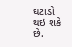ઘટાડો થઇ શકે છે.